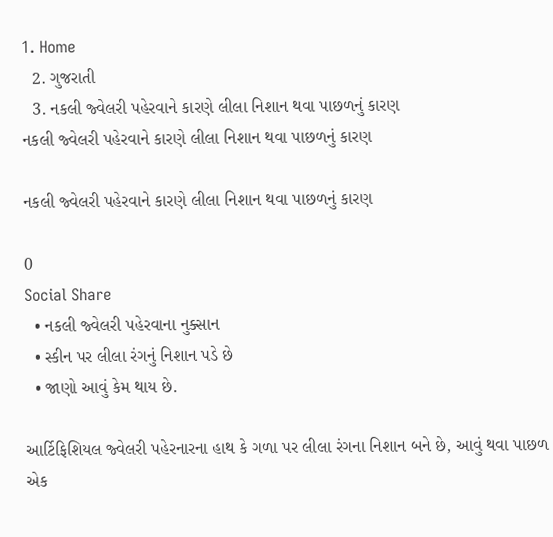1. Home
  2. ગુજરાતી
  3. નકલી જ્વેલરી પહેરવાને કારણે લીલા નિશાન થવા પાછળનું કારણ
નકલી જ્વેલરી પહેરવાને કારણે લીલા નિશાન થવા પાછળનું કારણ

નકલી જ્વેલરી પહેરવાને કારણે લીલા નિશાન થવા પાછળનું કારણ

0
Social Share
  • નકલી જ્વેલરી પહેરવાના નુક્સાન
  • સ્કીન પર લીલા રંગનું નિશાન પડે છે
  • જાણો આવું કેમ થાય છે.

આર્ટિફિશિયલ જ્વેલરી પહેરનારના હાથ કે ગળા પર લીલા રંગના નિશાન બને છે, આવું થવા પાછળ એક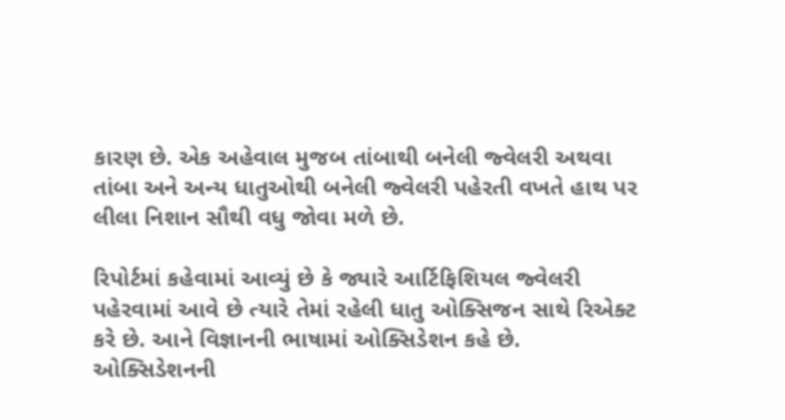કારણ છે. એક અહેવાલ મુજબ તાંબાથી બનેલી જ્વેલરી અથવા તાંબા અને અન્ય ધાતુઓથી બનેલી જ્વેલરી પહેરતી વખતે હાથ પર લીલા નિશાન સૌથી વધુ જોવા મળે છે.

રિપોર્ટમાં કહેવામાં આવ્યું છે કે જ્યારે આર્ટિફિશિયલ જ્વેલરી પહેરવામાં આવે છે ત્યારે તેમાં રહેલી ધાતુ ઓક્સિજન સાથે રિએક્ટ કરે છે. આને વિજ્ઞાનની ભાષામાં ઓક્સિડેશન કહે છે. ઓક્સિડેશનની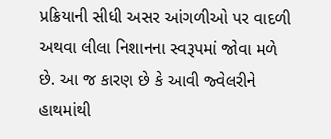પ્રક્રિયાની સીધી અસર આંગળીઓ પર વાદળી અથવા લીલા નિશાનના સ્વરૂપમાં જોવા મળે છે. આ જ કારણ છે કે આવી જ્વેલરીને હાથમાંથી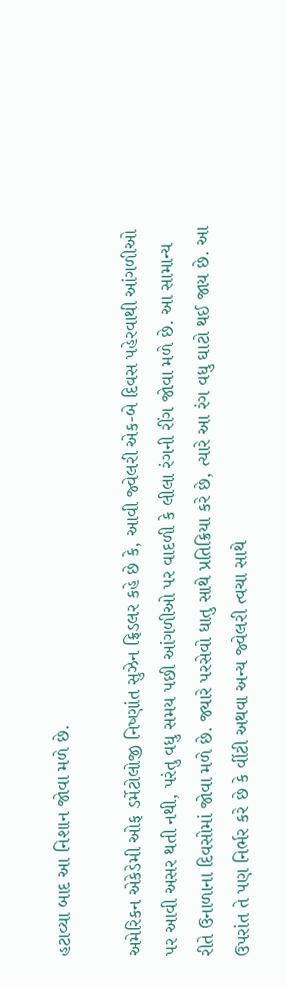હટાવ્યા બાદ આ નિશાન જોવા મળે છે.

અમેરિકન એકેડેમી ઓફ ડર્મેટોલોજી નિષ્ણાંત સુઝેન ફ્રિડલર કહે છે કે, આવી જ્વેલરી એક-બે દિવસ પહેરવાથી આંગળીઓ પર આવી અસર થતી નથી, પરંતુ વધુ સમય પછી આંગળીઓ પર વાદળી કે લીલા રંગની રીંગ જોવા મળે છે. આ સામાન્ય રીતે ઉનાળાના દિવસોમાં જોવા મળે છે. જ્યારે પરસેવો ધાતુ સાથે પ્રતિક્રિયા કરે છે, ત્યારે આ રંગ વધુ ઘાટો થઈ જાય છે. આ ઉપરાંત તે પણ નિર્ભર કરે છે કે વીંટી અથવા અન્ય જ્વેલરી ત્વચા સાથે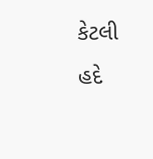કેટલી હદે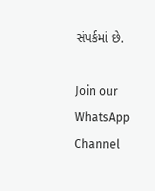સંપર્કમાં છે.

Join our WhatsApp Channel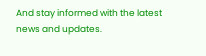And stay informed with the latest news and updates.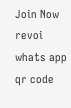Join Now
revoi whats app qr code